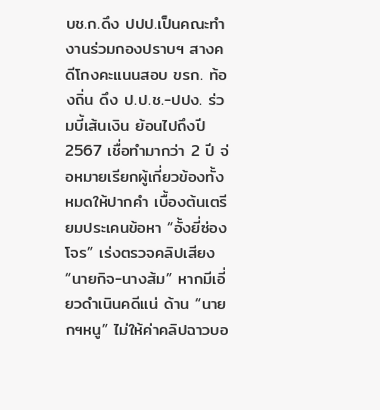บช.ก.ดึง ปปป.เป็นคณะทำงานร่วมกองปราบฯ สางคดีโกงคะแนนสอบ ขรก. ท้องถิ่น ดึง ป.ป.ช.-ปปง. ร่วมบี้เส้นเงิน ย้อนไปถึงปี 2567 เชื่อทำมากว่า 2 ปี จ่อหมายเรียกผู้เกี่ยวข้องทั้งหมดให้ปากคำ เบื้องต้นเตรียมประเคนข้อหา “อั้งยี่ซ่องโจร” เร่งตรวจคลิปเสียง “นายกิจ-นางส้ม” หากมีเอี่ยวดำเนินคดีแน่ ด้าน “นายกฯหนู” ไม่ให้ค่าคลิปฉาวบอ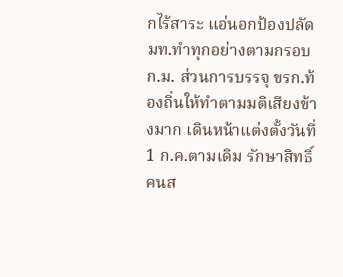กไร้สาระ แอ่นอกป้องปลัด มท.ทำทุกอย่างตามกรอบ ก.ม. ส่วนการบรรจุ ขรก.ท้องถิ่นให้ทำตามมติเสียงข้างมาก เดินหน้าแต่งตั้งวันที่ 1 ก.ค.ตามเดิม รักษาสิทธิ์คนส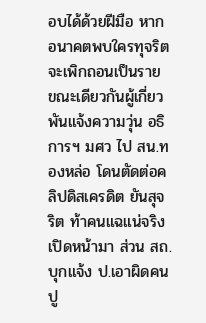อบได้ด้วยฝีมือ หากอนาคตพบใครทุจริตจะเพิกถอนเป็นราย ขณะเดียวกันผู้เกี่ยวพันแจ้งความวุ่น อธิการฯ มศว ไป สน.ทองหล่อ โดนตัดต่อคลิปดิสเครดิต ยันสุจริต ท้าคนแฉแน่จริงเปิดหน้ามา ส่วน สถ.บุกแจ้ง ป.เอาผิดคนปู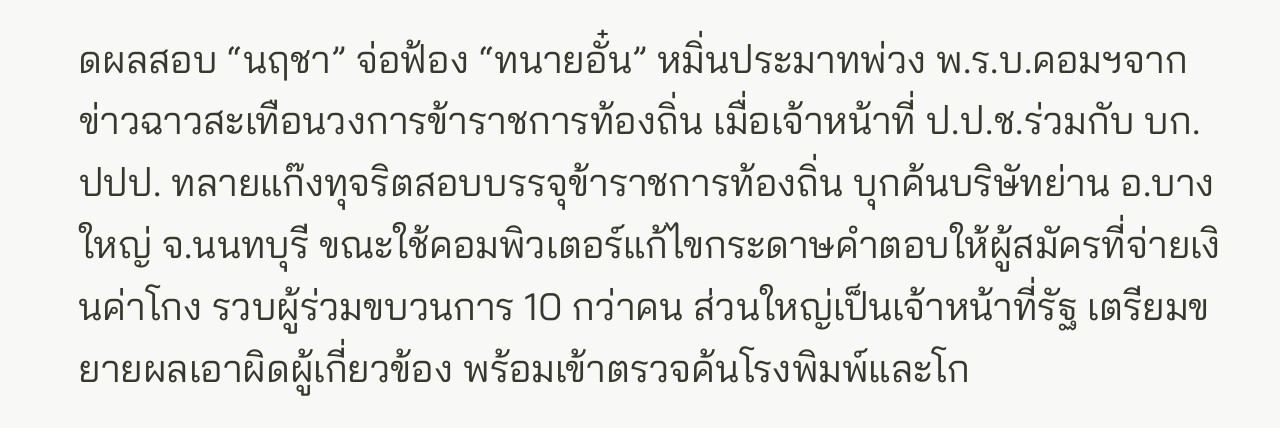ดผลสอบ “นฤชา” จ่อฟ้อง “ทนายอั๋น” หมิ่นประมาทพ่วง พ.ร.บ.คอมฯจากข่าวฉาวสะเทือนวงการข้าราชการท้องถิ่น เมื่อเจ้าหน้าที่ ป.ป.ช.ร่วมกับ บก.ปปป. ทลายแก๊งทุจริตสอบบรรจุข้าราชการท้องถิ่น บุกค้นบริษัทย่าน อ.บางใหญ่ จ.นนทบุรี ขณะใช้คอมพิวเตอร์แก้ไขกระดาษคำตอบให้ผู้สมัครที่จ่ายเงินค่าโกง รวบผู้ร่วมขบวนการ 10 กว่าคน ส่วนใหญ่เป็นเจ้าหน้าที่รัฐ เตรียมขยายผลเอาผิดผู้เกี่ยวข้อง พร้อมเข้าตรวจค้นโรงพิมพ์และโก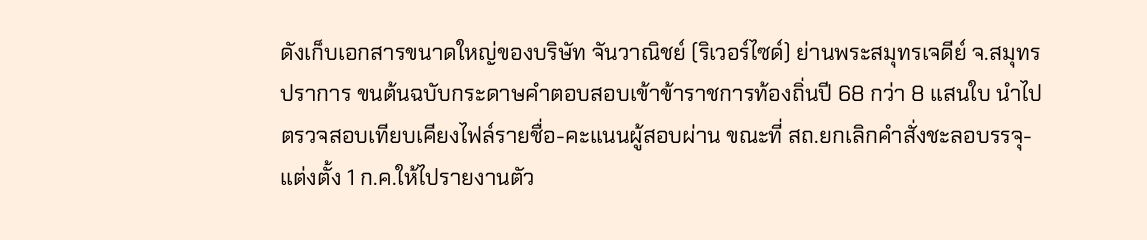ดังเก็บเอกสารขนาดใหญ่ของบริษัท จันวาณิชย์ (ริเวอร์ไซด์) ย่านพระสมุทรเจดีย์ จ.สมุทรปราการ ขนต้นฉบับกระดาษคำตอบสอบเข้าข้าราชการท้องถิ่นปี 68 กว่า 8 แสนใบ นำไปตรวจสอบเทียบเคียงไฟล์รายชื่อ-คะแนนผู้สอบผ่าน ขณะที่ สถ.ยกเลิกคำสั่งชะลอบรรจุ-แต่งตั้ง 1 ก.ค.ให้ไปรายงานตัว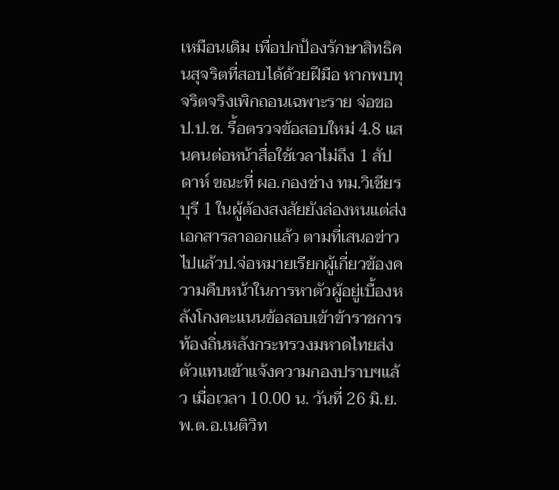เหมือนเดิม เพื่อปกป้องรักษาสิทธิคนสุจริตที่สอบได้ด้วยฝีมือ หากพบทุจริตจริงเพิกถอนเฉพาะราย จ่อขอ ป.ป.ช. รื้อตรวจข้อสอบใหม่ 4.8 แสนคนต่อหน้าสื่อใช้เวลาไม่ถึง 1 สัปดาห์ ขณะที่ ผอ.กองช่าง ทม.วิเชียรบุรี 1 ในผู้ต้องสงสัยยังล่องหนแต่ส่งเอกสารลาออกแล้ว ตามที่เสนอข่าวไปแล้วป.จ่อหมายเรียกผู้เกี่ยวข้องความคืบหน้าในการหาตัวผู้อยู่เบื้องหลังโกงคะแนนข้อสอบเข้าข้าราชการท้องถิ่นหลังกระทรวงมหาดไทยส่งตัวแทนเข้าแจ้งความกองปราบฯแล้ว เมื่อเวลา 10.00 น. วันที่ 26 มิ.ย. พ.ต.อ.เนติวิท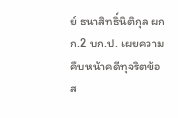ย์ ธนาสิทธิ์นิติกุล ผกก.2 บก.ป. เผยความคืบหน้าคดีทุจริตข้อส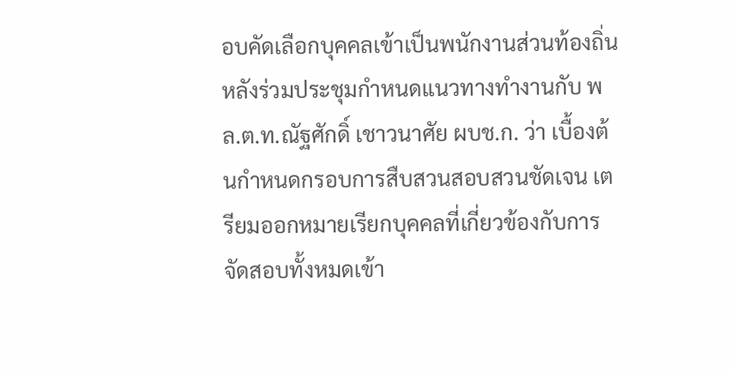อบคัดเลือกบุคคลเข้าเป็นพนักงานส่วนท้องถิ่น หลังร่วมประชุมกำหนดแนวทางทำงานกับ พล.ต.ท.ณัฐศักดิ์ เชาวนาศัย ผบช.ก. ว่า เบื้องต้นกำหนดกรอบการสืบสวนสอบสวนชัดเจน เตรียมออกหมายเรียกบุคคลที่เกี่ยวข้องกับการจัดสอบทั้งหมดเข้า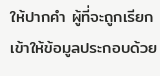ให้ปากคำ ผู้ที่จะถูกเรียกเข้าให้ข้อมูลประกอบด้วย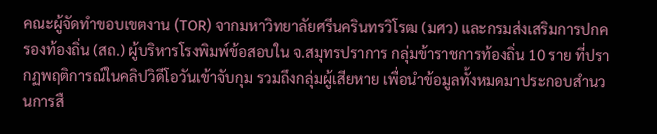คณะผู้จัดทำขอบเขตงาน (TOR) จากมหาวิทยาลัยศรีนครินทรวิโรฒ (มศว) และกรมส่งเสริมการปกครองท้องถิ่น (สถ.) ผู้บริหารโรงพิมพ์ข้อสอบใน จ.สมุทรปราการ กลุ่มข้าราชการท้องถิ่น 10 ราย ที่ปรากฏพฤติการณ์ในคลิปวิดีโอวันเข้าจับกุม รวมถึงกลุ่มผู้เสียหาย เพื่อนำข้อมูลทั้งหมดมาประกอบสำนวนการสื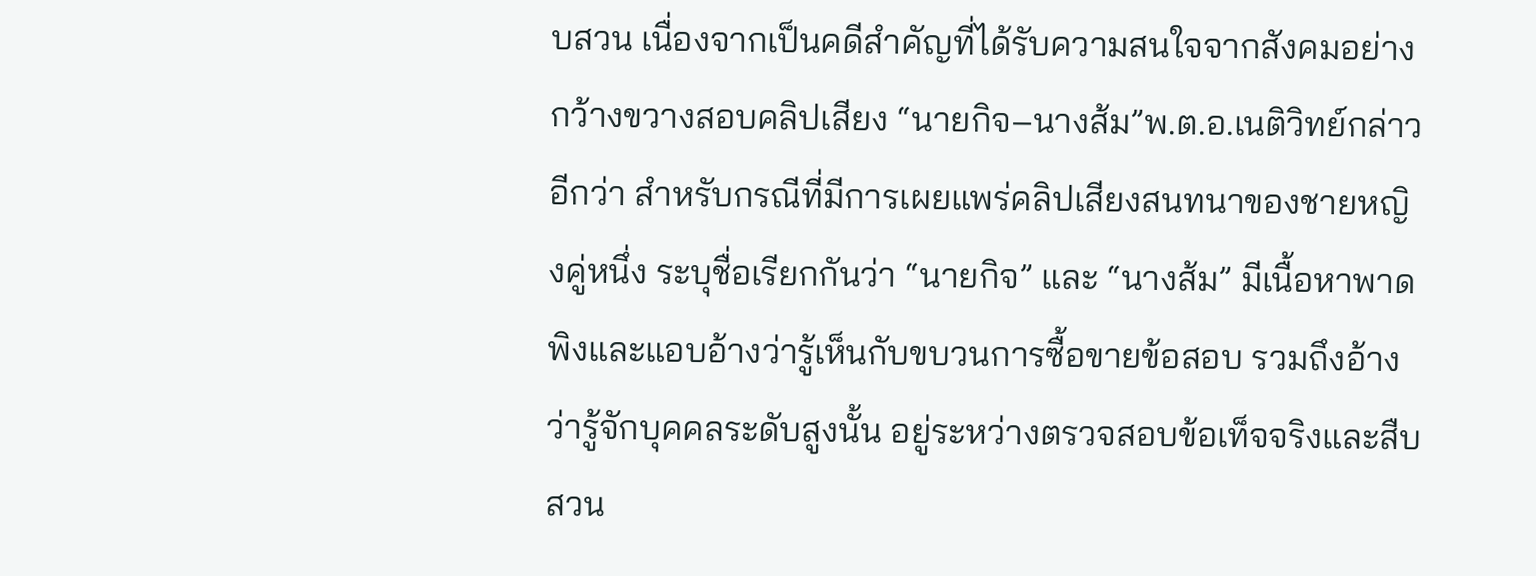บสวน เนื่องจากเป็นคดีสำคัญที่ได้รับความสนใจจากสังคมอย่างกว้างขวางสอบคลิปเสียง “นายกิจ–นางส้ม”พ.ต.อ.เนติวิทย์กล่าวอีกว่า สำหรับกรณีที่มีการเผยแพร่คลิปเสียงสนทนาของชายหญิงคู่หนึ่ง ระบุชื่อเรียกกันว่า “นายกิจ” และ “นางส้ม” มีเนื้อหาพาดพิงและแอบอ้างว่ารู้เห็นกับขบวนการซื้อขายข้อสอบ รวมถึงอ้างว่ารู้จักบุคคลระดับสูงนั้น อยู่ระหว่างตรวจสอบข้อเท็จจริงและสืบสวน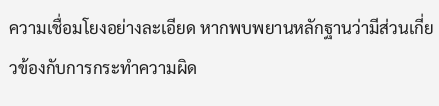ความเชื่อมโยงอย่างละเอียด หากพบพยานหลักฐานว่ามีส่วนเกี่ยวข้องกับการกระทำความผิด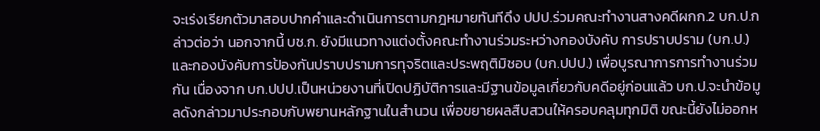จะเร่งเรียกตัวมาสอบปากคำและดำเนินการตามกฎหมายทันทีดึง ปปป.ร่วมคณะทำงานสางคดีผกก.2 บก.ป.กล่าวต่อว่า นอกจากนี้ บช.ก. ยังมีแนวทางแต่งตั้งคณะทำงานร่วมระหว่างกองบังคับ การปราบปราม (บก.ป.) และกองบังคับการป้องกันปราบปรามการทุจริตและประพฤติมิชอบ (บก.ปปป.) เพื่อบูรณาการการทำงานร่วมกัน เนื่องจาก บก.ปปป.เป็นหน่วยงานที่เปิดปฏิบัติการและมีฐานข้อมูลเกี่ยวกับคดีอยู่ก่อนแล้ว บก.ป.จะนำข้อมูลดังกล่าวมาประกอบกับพยานหลักฐานในสำนวน เพื่อขยายผลสืบสวนให้ครอบคลุมทุกมิติ ขณะนี้ยังไม่ออกห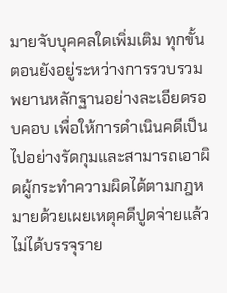มายจับบุคคลใดเพิ่มเติม ทุกขั้นตอนยังอยู่ระหว่างการรวบรวมพยานหลักฐานอย่างละเอียดรอบคอบ เพื่อให้การดำเนินคดีเป็นไปอย่างรัดกุมและสามารถเอาผิดผู้กระทำความผิดได้ตามกฎหมายด้วยเผยเหตุคดีปูดจ่ายแล้วไม่ได้บรรจุราย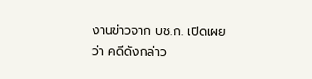งานข่าวจาก บช.ก. เปิดเผยว่า คดีดังกล่าว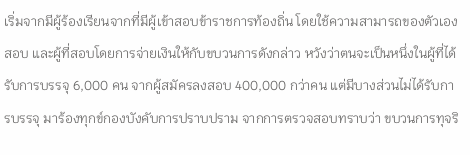เริ่มจากมีผู้ร้องเรียนจากที่มีผู้เข้าสอบข้าราชการท้องถิ่น โดยใช้ความสามารถของตัวเองสอบ และผู้ที่สอบโดยการจ่ายเงินให้กับขบวนการดังกล่าว หวังว่าตนจะเป็นหนึ่งในผู้ที่ได้รับการบรรจุ 6,000 คน จากผู้สมัครลงสอบ 400,000 กว่าคน แต่มีบางส่วนไม่ได้รับการบรรจุ มาร้องทุกข์กองบังคับการปราบปราม จากการตรวจสอบทราบว่า ขบวนการทุจริ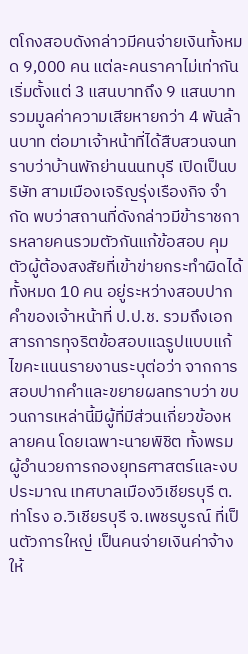ตโกงสอบดังกล่าวมีคนจ่ายเงินทั้งหมด 9,000 คน แต่ละคนราคาไม่เท่ากัน เริ่มตั้งแต่ 3 แสนบาทถึง 9 แสนบาท รวมมูลค่าความเสียหายกว่า 4 พันล้านบาท ต่อมาเจ้าหน้าที่ได้สืบสวนจนทราบว่าบ้านพักย่านนนทบุรี เปิดเป็นบริษัท สามเมืองเจริญรุ่งเรืองกิจ จำกัด พบว่าสถานที่ดังกล่าวมีข้าราชการหลายคนรวมตัวกันแก้ข้อสอบ คุมตัวผู้ต้องสงสัยที่เข้าข่ายกระทำผิดได้ทั้งหมด 10 คน อยู่ระหว่างสอบปากคำของเจ้าหน้าที่ ป.ป.ช. รวมถึงเอกสารการทุจริตข้อสอบแฉรูปแบบแก้ไขคะแนนรายงานระบุต่อว่า จากการสอบปากคำและขยายผลทราบว่า ขบวนการเหล่านี้มีผู้ที่มีส่วนเกี่ยวข้องหลายคน โดยเฉพาะนายพิชิต ทั้งพรม ผู้อำนวยการกองยุทธศาสตร์และงบประมาณ เทศบาลเมืองวิเชียรบุรี ต.ท่าโรง อ.วิเชียรบุรี จ.เพชรบูรณ์ ที่เป็นตัวการใหญ่ เป็นคนจ่ายเงินค่าจ้างให้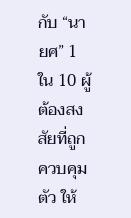กับ “นายศ” 1 ใน 10 ผู้ต้องสงสัยที่ถูกควบคุมตัว ให้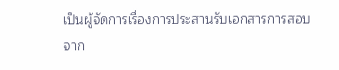เป็นผู้จัดการเรื่องการประสานรับเอกสารการสอบจาก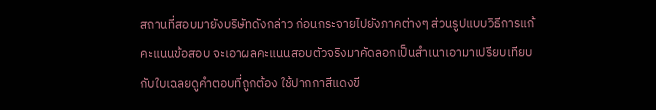สถานที่สอบมายังบริษัทดังกล่าว ก่อนกระจายไปยังภาคต่างๆ ส่วนรูปแบบวิธีการแก้คะแนนข้อสอบ จะเอาผลคะแนนสอบตัวจริงมาคัดลอกเป็นสำเนาเอามาเปรียบเทียบกับใบเฉลยดูคำตอบที่ถูกต้อง ใช้ปากกาสีแดงขี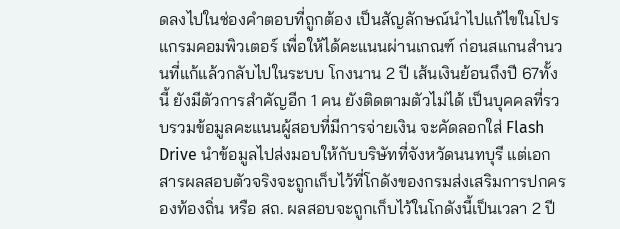ดลงไปในช่องคำตอบที่ถูกต้อง เป็นสัญลักษณ์นำไปแก้ไขในโปรแกรมคอมพิวเตอร์ เพื่อให้ได้คะแนนผ่านเกณฑ์ ก่อนสแกนสำนวนที่แก้แล้วกลับไปในระบบ โกงนาน 2 ปี เส้นเงินย้อนถึงปี 67ทั้งนี้ ยังมีตัวการสำคัญอีก 1 คน ยังติดตามตัวไม่ได้ เป็นบุคคลที่รวบรวมข้อมูลคะแนนผู้สอบที่มีการจ่ายเงิน จะคัดลอกใส่ Flash Drive นำข้อมูลไปส่งมอบให้กับบริษัทที่จังหวัดนนทบุรี แต่เอกสารผลสอบตัวจริงจะถูกเก็บไว้ที่โกดังของกรมส่งเสริมการปกครองท้องถิ่น หรือ สถ. ผลสอบจะถูกเก็บไว้ในโกดังนี้เป็นเวลา 2 ปี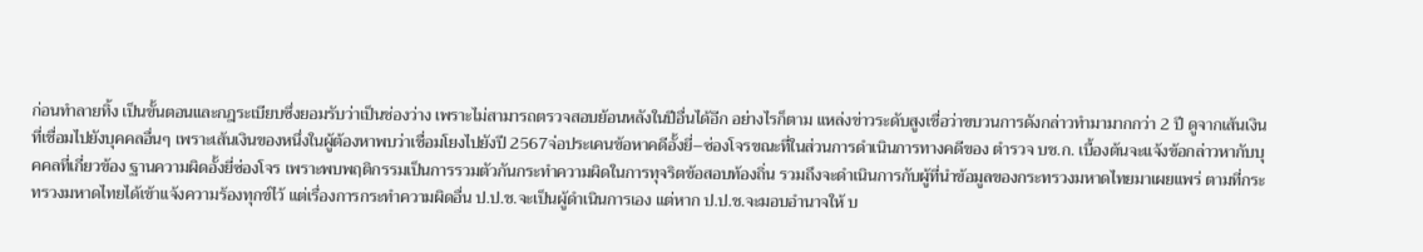ก่อนทำลายทิ้ง เป็นขั้นตอนและกฎระเบียบซึ่งยอมรับว่าเป็นช่องว่าง เพราะไม่สามารถตรวจสอบย้อนหลังในปีอื่นได้อีก อย่างไรก็ตาม แหล่งข่าวระดับสูงเชื่อว่าขบวนการดังกล่าวทำมามากกว่า 2 ปี ดูจากเส้นเงินที่เชื่อมไปยังบุคคลอื่นๆ เพราะเส้นเงินของหนึ่งในผู้ต้องหาพบว่าเชื่อมโยงไปยังปี 2567จ่อประเคนข้อหาคดีอั้งยี่–ซ่องโจรขณะที่ในส่วนการดำเนินการทางคดีของ ตำรวจ บช.ก. เบื้องต้นจะแจ้งข้อกล่าวหากับบุคคลที่เกี่ยวข้อง ฐานความผิดอั้งยี่ซ่องโจร เพราะพบพฤติกรรมเป็นการรวมตัวกันกระทำความผิดในการทุจริตข้อสอบท้องถิ่น รวมถึงจะดำเนินการกับผู้ที่นำข้อมูลของกระทรวงมหาดไทยมาเผยแพร่ ตามที่กระทรวงมหาดไทยได้เข้าแจ้งความร้องทุกข์ไว้ แต่เรื่องการกระทำความผิดอื่น ป.ป.ช.จะเป็นผู้ดำเนินการเอง แต่หาก ป.ป.ช.จะมอบอำนาจให้ บ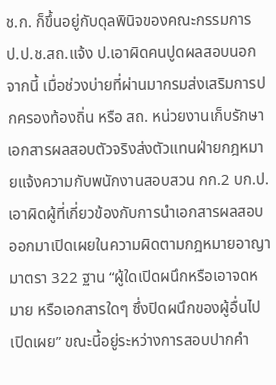ช.ก. ก็ขึ้นอยู่กับดุลพินิจของคณะกรรมการ ป.ป.ช.สถ.แจ้ง ป.เอาผิดคนปูดผลสอบนอกจากนี้ เมื่อช่วงบ่ายที่ผ่านมากรมส่งเสริมการปกครองท้องถิ่น หรือ สถ. หน่วยงานเก็บรักษาเอกสารผลสอบตัวจริงส่งตัวแทนฝ่ายกฎหมายแจ้งความกับพนักงานสอบสวน กก.2 บก.ป. เอาผิดผู้ที่เกี่ยวข้องกับการนำเอกสารผลสอบออกมาเปิดเผยในความผิดตามกฎหมายอาญา มาตรา 322 ฐาน “ผู้ใดเปิดผนึกหรือเอาจดหมาย หรือเอกสารใดๆ ซึ่งปิดผนึกของผู้อื่นไปเปิดเผย” ขณะนี้อยู่ระหว่างการสอบปากคำ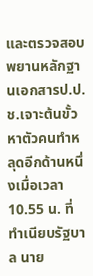และตรวจสอบพยานหลักฐานเอกสารป.ป.ช.เจาะต้นขั้วหาตัวคนทำหลุดอีกด้านหนึ่งเมื่อเวลา 10.55 น. ที่ทำเนียบรัฐบาล นาย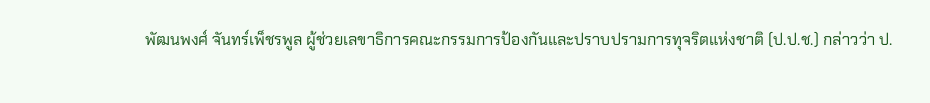พัฒนพงศ์ จันทร์เพ็ชรพูล ผู้ช่วยเลขาธิการคณะกรรมการป้องกันและปราบปรามการทุจริตแห่งชาติ (ป.ป.ช.) กล่าวว่า ป.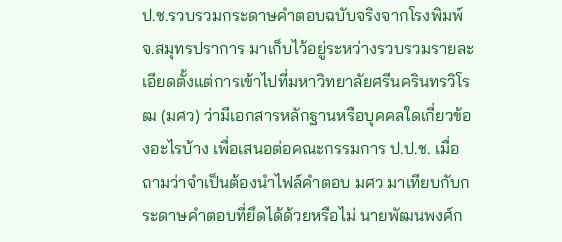ป.ช.รวบรวมกระดาษคำตอบฉบับจริงจากโรงพิมพ์ จ.สมุทรปราการ มาเก็บไว้อยู่ระหว่างรวบรวมรายละเอียดตั้งแต่การเข้าไปที่มหาวิทยาลัยศรีนครินทรวิโรฒ (มศว) ว่ามีเอกสารหลักฐานหรือบุคคลใดเกี่ยวข้องอะไรบ้าง เพื่อเสนอต่อคณะกรรมการ ป.ป.ช. เมื่อถามว่าจำเป็นต้องนำไฟล์คำตอบ มศว มาเทียบกับกระดาษคำตอบที่ยึดได้ด้วยหรือไม่ นายพัฒนพงศ์ก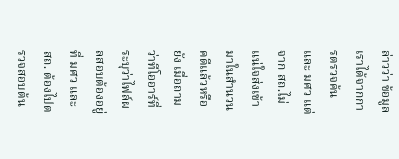ล่าวว่า ข้อมูลเราได้จากการตรวจค้นและ มศว แต่จาก สถ.ไม่แน่ใจส่งเข้ามาในสำนวนคดีแล้วหรือยัง เมื่อถามว่าทีโออาร์ที่ระบุว่าไฟล์ผลสอบต้องอยู่ที่ มศว และ สถ. ต้องไปตรวจสอบต้น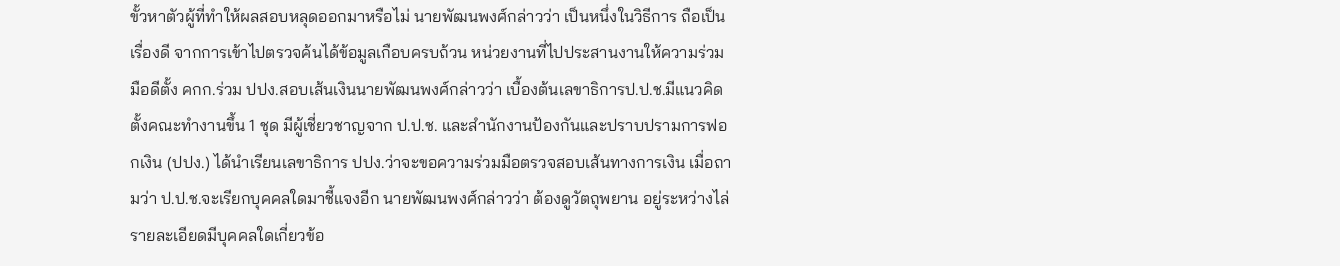ขั้วหาตัวผู้ที่ทำให้ผลสอบหลุดออกมาหรือไม่ นายพัฒนพงศ์กล่าวว่า เป็นหนึ่งในวิธีการ ถือเป็นเรื่องดี จากการเข้าไปตรวจค้นได้ข้อมูลเกือบครบถ้วน หน่วยงานที่ไปประสานงานให้ความร่วมมือดีตั้ง คกก.ร่วม ปปง.สอบเส้นเงินนายพัฒนพงศ์กล่าวว่า เบื้องต้นเลขาธิการป.ป.ช.มีแนวคิดตั้งคณะทำงานขึ้น 1 ชุด มีผู้เชี่ยวชาญจาก ป.ป.ช. และสำนักงานป้องกันและปราบปรามการฟอกเงิน (ปปง.) ได้นำเรียนเลขาธิการ ปปง.ว่าจะขอความร่วมมือตรวจสอบเส้นทางการเงิน เมื่อถามว่า ป.ป.ช.จะเรียกบุคคลใดมาชี้แจงอีก นายพัฒนพงศ์กล่าวว่า ต้องดูวัตถุพยาน อยู่ระหว่างไล่รายละเอียดมีบุคคลใดเกี่ยวข้อ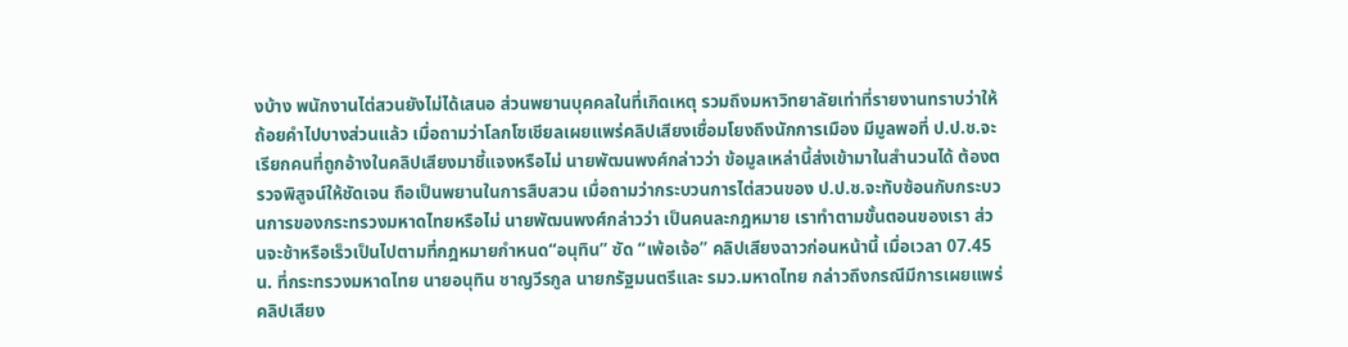งบ้าง พนักงานไต่สวนยังไม่ได้เสนอ ส่วนพยานบุคคลในที่เกิดเหตุ รวมถึงมหาวิทยาลัยเท่าที่รายงานทราบว่าให้ถ้อยคำไปบางส่วนแล้ว เมื่อถามว่าโลกโซเชียลเผยแพร่คลิปเสียงเชื่อมโยงถึงนักการเมือง มีมูลพอที่ ป.ป.ช.จะเรียกคนที่ถูกอ้างในคลิปเสียงมาชี้แจงหรือไม่ นายพัฒนพงศ์กล่าวว่า ข้อมูลเหล่านี้ส่งเข้ามาในสำนวนได้ ต้องตรวจพิสูจน์ให้ชัดเจน ถือเป็นพยานในการสืบสวน เมื่อถามว่ากระบวนการไต่สวนของ ป.ป.ช.จะทับซ้อนกับกระบวนการของกระทรวงมหาดไทยหรือไม่ นายพัฒนพงศ์กล่าวว่า เป็นคนละกฎหมาย เราทำตามขั้นตอนของเรา ส่วนจะช้าหรือเร็วเป็นไปตามที่กฎหมายกำหนด“อนุทิน” ซัด “เพ้อเจ้อ” คลิปเสียงฉาวก่อนหน้านี้ เมื่อเวลา 07.45 น. ที่กระทรวงมหาดไทย นายอนุทิน ชาญวีรกูล นายกรัฐมนตรีและ รมว.มหาดไทย กล่าวถึงกรณีมีการเผยแพร่คลิปเสียง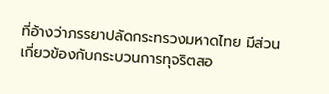ที่อ้างว่าภรรยาปลัดกระทรวงมหาดไทย มีส่วนเกี่ยวข้องกับกระบวนการทุจริตสอ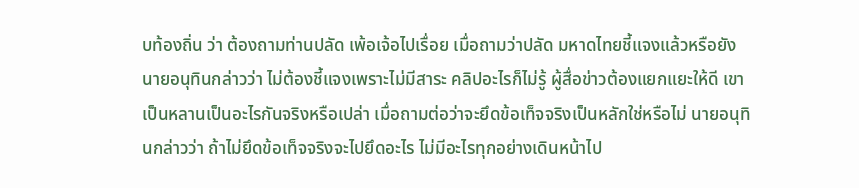บท้องถิ่น ว่า ต้องถามท่านปลัด เพ้อเจ้อไปเรื่อย เมื่อถามว่าปลัด มหาดไทยชี้แจงแล้วหรือยัง นายอนุทินกล่าวว่า ไม่ต้องชี้แจงเพราะไม่มีสาระ คลิปอะไรก็ไม่รู้ ผู้สื่อข่าวต้องแยกแยะให้ดี เขาเป็นหลานเป็นอะไรกันจริงหรือเปล่า เมื่อถามต่อว่าจะยึดข้อเท็จจริงเป็นหลักใช่หรือไม่ นายอนุทินกล่าวว่า ถ้าไม่ยึดข้อเท็จจริงจะไปยึดอะไร ไม่มีอะไรทุกอย่างเดินหน้าไป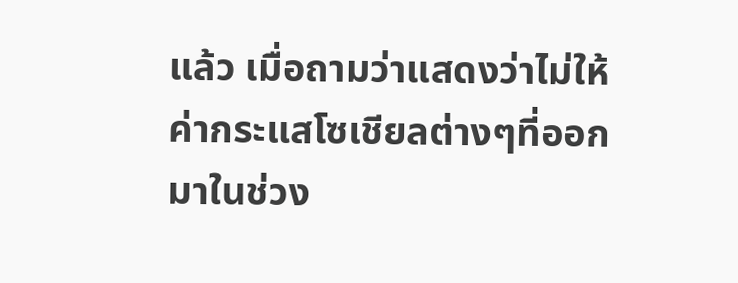แล้ว เมื่อถามว่าแสดงว่าไม่ให้ค่ากระแสโซเชียลต่างๆที่ออกมาในช่วง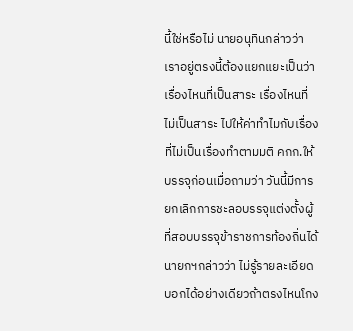นี้ใช่หรือไม่ นายอนุทินกล่าวว่า เราอยู่ตรงนี้ต้องแยกแยะเป็นว่าเรื่องไหนที่เป็นสาระ เรื่องไหนที่ไม่เป็นสาระ ไปให้ค่าทำไมกับเรื่องที่ไม่เป็นเรื่องทำตามมติ คกก.ให้บรรจุก่อนเมื่อถามว่า วันนี้มีการยกเลิกการชะลอบรรจุแต่งตั้งผู้ที่สอบบรรจุข้าราชการท้องถิ่นได้ นายกฯกล่าวว่า ไม่รู้รายละเอียด บอกได้อย่างเดียวถ้าตรงไหนโกง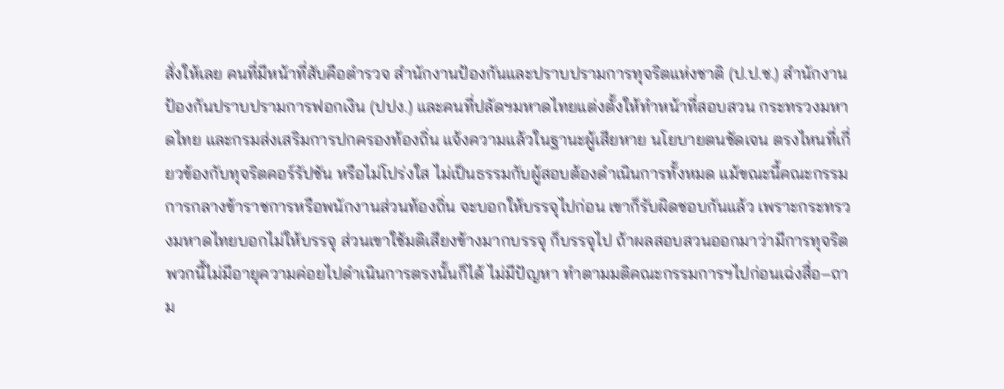สั่งให้เลย คนที่มีหน้าที่สับคือตำรวจ สำนักงานป้องกันและปราบปรามการทุจริตแห่งชาติ (ป.ป.ช.) สำนักงานป้องกันปราบปรามการฟอกเงิน (ปปง.) และคนที่ปลัดฯมหาดไทยแต่งตั้งให้ทำหน้าที่สอบสวน กระทรวงมหาดไทย และกรมส่งเสริมการปกครองท้องถิ่น แจ้งความแล้วในฐานะผู้เสียหาย นโยบายตนชัดเจน ตรงไหนที่เกี่ยวข้องกับทุจริตคอร์รัปชัน หรือไม่โปร่งใส ไม่เป็นธรรมกับผู้สอบต้องดำเนินการทั้งหมด แม้ขณะนี้คณะกรรมการกลางข้าราชการหรือพนักงานส่วนท้องถิ่น จะบอกให้บรรจุไปก่อน เขาก็รับผิดชอบกันแล้ว เพราะกระทรวงมหาดไทยบอกไม่ให้บรรจุ ส่วนเขาใช้มติเสียงข้างมากบรรจุ ก็บรรจุไป ถ้าผลสอบสวนออกมาว่ามีการทุจริต พวกนี้ไม่มีอายุความค่อยไปดำเนินการตรงนั้นก็ได้ ไม่มีปัญหา ทำตามมติคณะกรรมการฯไปก่อนเฉ่งสื่อ–ถาม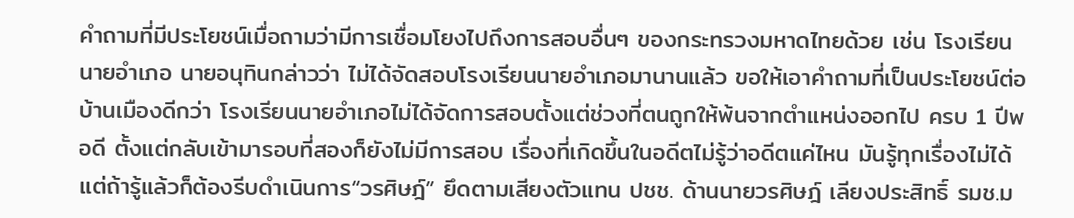คำถามที่มีประโยชน์เมื่อถามว่ามีการเชื่อมโยงไปถึงการสอบอื่นๆ ของกระทรวงมหาดไทยด้วย เช่น โรงเรียนนายอำเภอ นายอนุทินกล่าวว่า ไม่ได้จัดสอบโรงเรียนนายอำเภอมานานแล้ว ขอให้เอาคำถามที่เป็นประโยชน์ต่อบ้านเมืองดีกว่า โรงเรียนนายอำเภอไม่ได้จัดการสอบตั้งแต่ช่วงที่ตนถูกให้พ้นจากตำแหน่งออกไป ครบ 1 ปีพอดี ตั้งแต่กลับเข้ามารอบที่สองก็ยังไม่มีการสอบ เรื่องที่เกิดขึ้นในอดีตไม่รู้ว่าอดีตแค่ไหน มันรู้ทุกเรื่องไม่ได้แต่ถ้ารู้แล้วก็ต้องรีบดำเนินการ“วรศิษฎ์” ยึดตามเสียงตัวแทน ปชช. ด้านนายวรศิษฎ์ เลียงประสิทธิ์ รมช.ม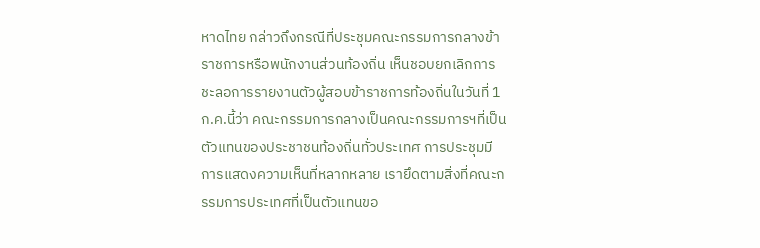หาดไทย กล่าวถึงกรณีที่ประชุมคณะกรรมการกลางข้าราชการหรือพนักงานส่วนท้องถิ่น เห็นชอบยกเลิกการชะลอการรายงานตัวผู้สอบข้าราชการท้องถิ่นในวันที่ 1 ก.ค.นี้ว่า คณะกรรมการกลางเป็นคณะกรรมการฯที่เป็นตัวแทนของประชาชนท้องถิ่นทั่วประเทศ การประชุมมีการแสดงความเห็นที่หลากหลาย เรายึดตามสิ่งที่คณะกรรมการประเทศที่เป็นตัวแทนขอ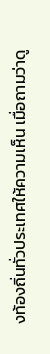งท้องถิ่นทั่วประเทศให้ความเห็น เมื่อถามว่าดู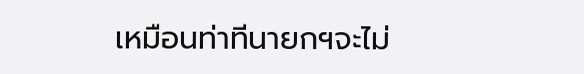เหมือนท่าทีนายกฯจะไม่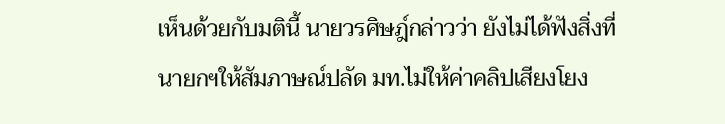เห็นด้วยกับมตินี้ นายวรศิษฎ์กล่าวว่า ยังไม่ได้ฟังสิ่งที่นายกฯให้สัมภาษณ์ปลัด มท.ไม่ให้ค่าคลิปเสียงโยง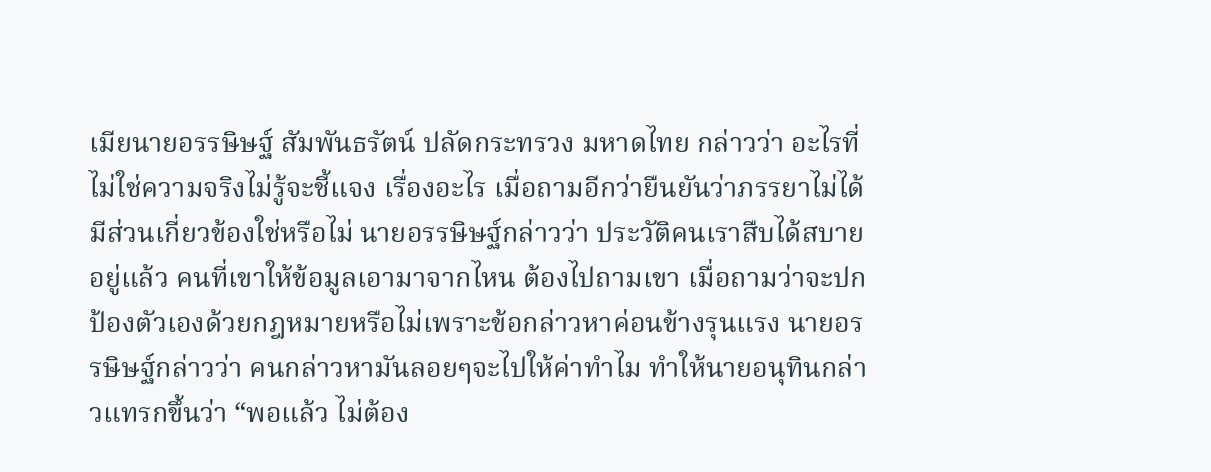เมียนายอรรษิษฐ์ สัมพันธรัตน์ ปลัดกระทรวง มหาดไทย กล่าวว่า อะไรที่ไม่ใช่ความจริงไม่รู้จะชี้แจง เรื่องอะไร เมื่อถามอีกว่ายืนยันว่าภรรยาไม่ได้มีส่วนเกี่ยวข้องใช่หรือไม่ นายอรรษิษฐ์กล่าวว่า ประวัติคนเราสืบได้สบายอยู่แล้ว คนที่เขาให้ข้อมูลเอามาจากไหน ต้องไปถามเขา เมื่อถามว่าจะปกป้องตัวเองด้วยกฎหมายหรือไม่เพราะข้อกล่าวหาค่อนข้างรุนแรง นายอรรษิษฐ์กล่าวว่า คนกล่าวหามันลอยๆจะไปให้ค่าทำไม ทำให้นายอนุทินกล่าวแทรกขึ้นว่า “พอแล้ว ไม่ต้อง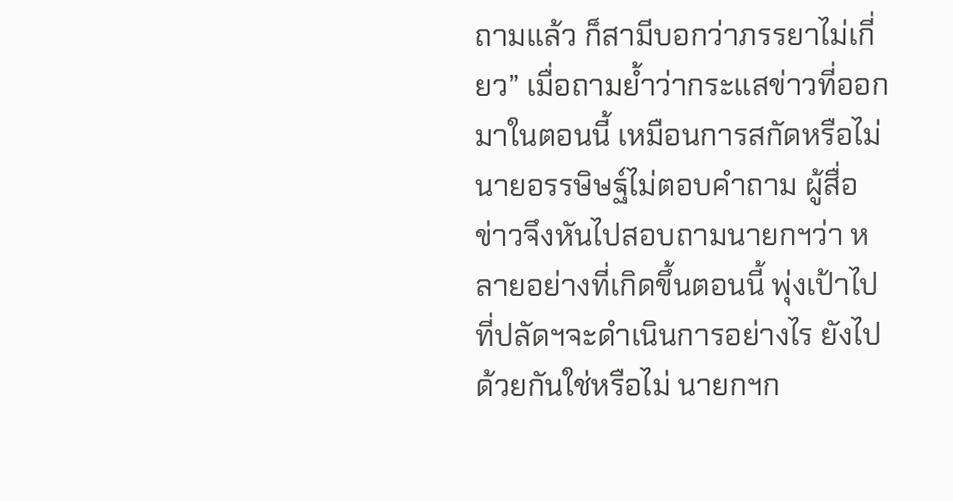ถามแล้ว ก็สามีบอกว่าภรรยาไม่เกี่ยว” เมื่อถามย้ำว่ากระแสข่าวที่ออกมาในตอนนี้ เหมือนการสกัดหรือไม่ นายอรรษิษฐ์ไม่ตอบคำถาม ผู้สื่อข่าวจึงหันไปสอบถามนายกฯว่า หลายอย่างที่เกิดขึ้นตอนนี้ พุ่งเป้าไปที่ปลัดฯจะดำเนินการอย่างไร ยังไปด้วยกันใช่หรือไม่ นายกฯก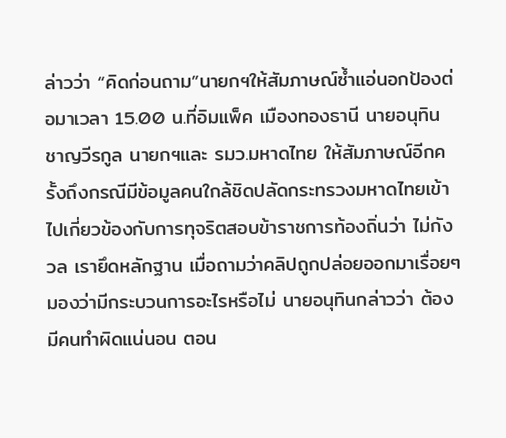ล่าวว่า “คิดก่อนถาม”นายกฯให้สัมภาษณ์ซ้ำแอ่นอกป้องต่อมาเวลา 15.00 น.ที่อิมแพ็ค เมืองทองธานี นายอนุทิน ชาญวีรกูล นายกฯและ รมว.มหาดไทย ให้สัมภาษณ์อีกครั้งถึงกรณีมีข้อมูลคนใกล้ชิดปลัดกระทรวงมหาดไทยเข้าไปเกี่ยวข้องกับการทุจริตสอบข้าราชการท้องถิ่นว่า ไม่กังวล เรายึดหลักฐาน เมื่อถามว่าคลิปถูกปล่อยออกมาเรื่อยๆมองว่ามีกระบวนการอะไรหรือไม่ นายอนุทินกล่าวว่า ต้องมีคนทำผิดแน่นอน ตอน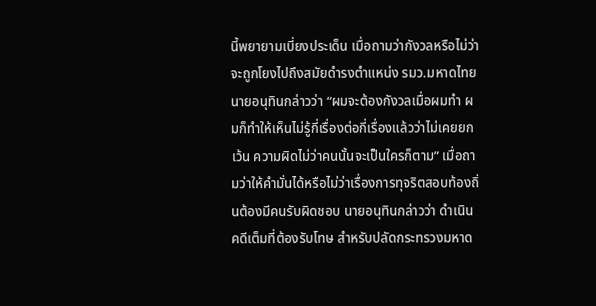นี้พยายามเบี่ยงประเด็น เมื่อถามว่ากังวลหรือไม่ว่าจะถูกโยงไปถึงสมัยดำรงตำแหน่ง รมว.มหาดไทย นายอนุทินกล่าวว่า “ผมจะต้องกังวลเมื่อผมทำ ผมก็ทำให้เห็นไม่รู้กี่เรื่องต่อกี่เรื่องแล้วว่าไม่เคยยกเว้น ความผิดไม่ว่าคนนั้นจะเป็นใครก็ตาม” เมื่อถามว่าให้คำมั่นได้หรือไม่ว่าเรื่องการทุจริตสอบท้องถิ่นต้องมีคนรับผิดชอบ นายอนุทินกล่าวว่า ดำเนินคดีเต็มที่ต้องรับโทษ สำหรับปลัดกระทรวงมหาด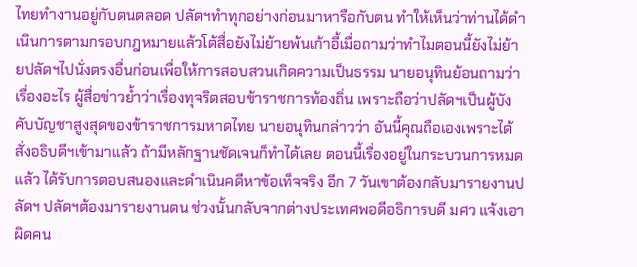ไทยทำงานอยู่กับตนตลอด ปลัดฯทำทุกอย่างก่อนมาหารือกับตน ทำให้เห็นว่าท่านได้ดำเนินการตามกรอบกฎหมายแล้วโต้สื่อยังไม่ย้ายพ้นเก้าอี้เมื่อถามว่าทำไมตอนนี้ยังไม่ย้ายปลัดฯไปนั่งตรงอื่นก่อนเพื่อให้การสอบสวนเกิดความเป็นธรรม นายอนุทินย้อนถามว่าเรื่องอะไร ผู้สื่อข่าวย้ำว่าเรื่องทุจริตสอบข้าราชการท้องถิ่น เพราะถือว่าปลัดฯเป็นผู้บังคับบัญชาสูงสุดของข้าราชการมหาดไทย นายอนุทินกล่าวว่า อันนี้คุณถือเองเพราะได้สั่งอธิบดีฯเข้ามาแล้ว ถ้ามีหลักฐานชัดเจนก็ทำได้เลย ตอนนี้เรื่องอยู่ในกระบวนการหมดแล้ว ได้รับการตอบสนองและดำเนินคดีหาข้อเท็จจริง อีก 7 วันเขาต้องกลับมารายงานปลัดฯ ปลัดฯต้องมารายงานตน ช่วงนั้นกลับจากต่างประเทศพอดีอธิการบดี มศว แจ้งเอาผิดคน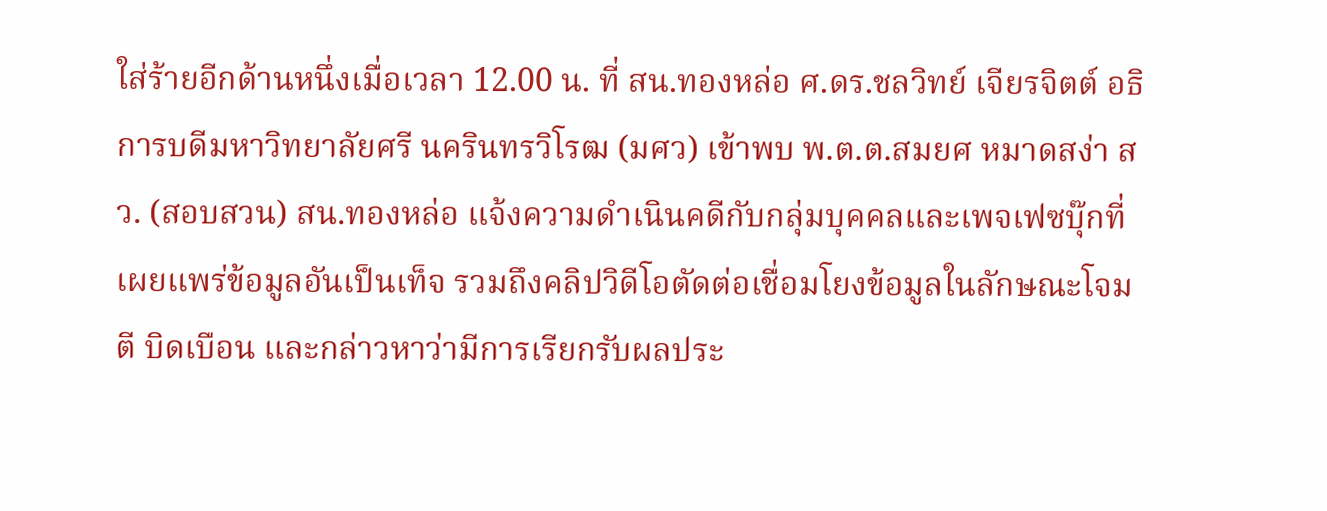ใส่ร้ายอีกด้านหนึ่งเมื่อเวลา 12.00 น. ที่ สน.ทองหล่อ ศ.ดร.ชลวิทย์ เจียรจิตต์ อธิการบดีมหาวิทยาลัยศรี นครินทรวิโรฒ (มศว) เข้าพบ พ.ต.ต.สมยศ หมาดสง่า สว. (สอบสวน) สน.ทองหล่อ แจ้งความดำเนินคดีกับกลุ่มบุคคลและเพจเฟซบุ๊กที่เผยแพร่ข้อมูลอันเป็นเท็จ รวมถึงคลิปวิดีโอตัดต่อเชื่อมโยงข้อมูลในลักษณะโจมตี บิดเบือน และกล่าวหาว่ามีการเรียกรับผลประ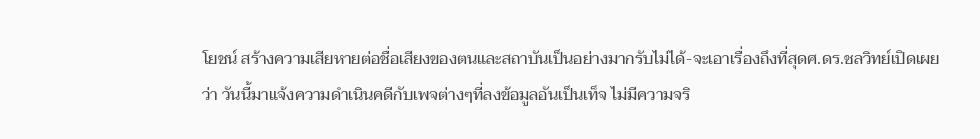โยชน์ สร้างความเสียหายต่อชื่อเสียงของตนและสถาบันเป็นอย่างมากรับไม่ได้-จะเอาเรื่องถึงที่สุดศ.ดร.ชลวิทย์เปิดเผยว่า วันนี้มาแจ้งความดำเนินคดีกับเพจต่างๆที่ลงข้อมูลอันเป็นเท็จ ไม่มีความจริ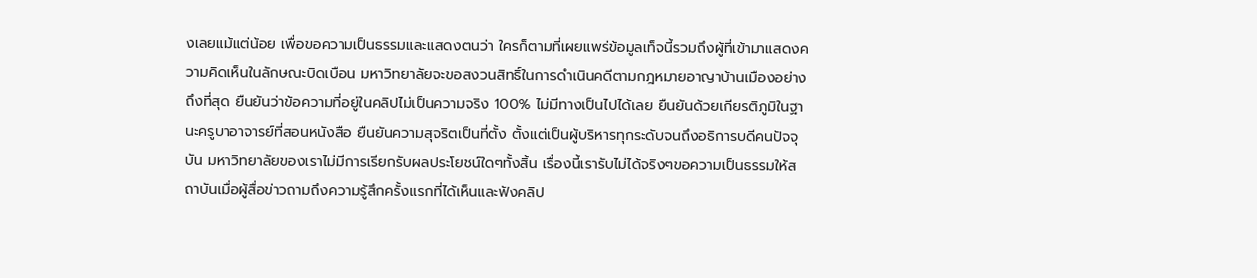งเลยแม้แต่น้อย เพื่อขอความเป็นธรรมและแสดงตนว่า ใครก็ตามที่เผยแพร่ข้อมูลเท็จนี้รวมถึงผู้ที่เข้ามาแสดงความคิดเห็นในลักษณะบิดเบือน มหาวิทยาลัยจะขอสงวนสิทธิ์ในการดำเนินคดีตามกฎหมายอาญาบ้านเมืองอย่างถึงที่สุด ยืนยันว่าข้อความที่อยู่ในคลิปไม่เป็นความจริง 100% ไม่มีทางเป็นไปได้เลย ยืนยันด้วยเกียรติภูมิในฐานะครูบาอาจารย์ที่สอนหนังสือ ยืนยันความสุจริตเป็นที่ตั้ง ตั้งแต่เป็นผู้บริหารทุกระดับจนถึงอธิการบดีคนปัจจุบัน มหาวิทยาลัยของเราไม่มีการเรียกรับผลประโยชน์ใดๆทั้งสิ้น เรื่องนี้เรารับไม่ได้จริงๆขอความเป็นธรรมให้สถาบันเมื่อผู้สื่อข่าวถามถึงความรู้สึกครั้งแรกที่ได้เห็นและฟังคลิป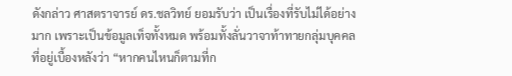ดังกล่าว ศาสตราจารย์ ดร.ชลวิทย์ ยอมรับว่า เป็นเรื่องที่รับไม่ได้อย่างมาก เพราะเป็นข้อมูลเท็จทั้งหมด พร้อมทั้งลั่นวาจาท้าทายกลุ่มบุคคลที่อยู่เบื้องหลังว่า “หากคนไหนก็ตามที่ก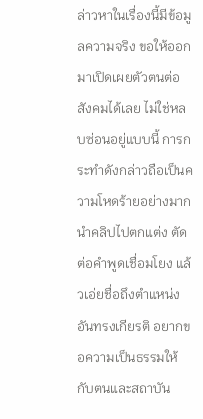ล่าวหาในเรื่องนี้มีข้อมูลความจริง ขอให้ออกมาเปิดเผยตัวตนต่อสังคมได้เลย ไม่ใช่หลบซ่อนอยู่แบบนี้ การกระทำดังกล่าวถือเป็นความโหดร้ายอย่างมาก นำคลิปไปตกแต่ง ตัดต่อคำพูดเชื่อมโยง แล้วเอ่ยชื่อถึงตำแหน่งอันทรงเกียรติ อยากขอความเป็นธรรมให้กับตนและสถาบัน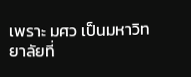เพราะ มศว เป็นมหาวิทยาลัยที่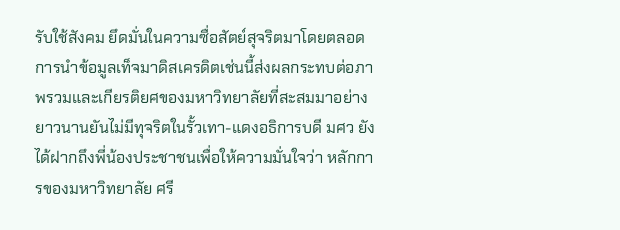รับใช้สังคม ยึดมั่นในความซื่อสัตย์สุจริตมาโดยตลอด การนำข้อมูลเท็จมาดิสเครดิตเช่นนี้ส่งผลกระทบต่อภาพรวมและเกียรติยศของมหาวิทยาลัยที่สะสมมาอย่างยาวนานยันไม่มีทุจริตในรั้วเทา-แดงอธิการบดี มศว ยังได้ฝากถึงพี่น้องประชาชนเพื่อให้ความมั่นใจว่า หลักการของมหาวิทยาลัย ศรี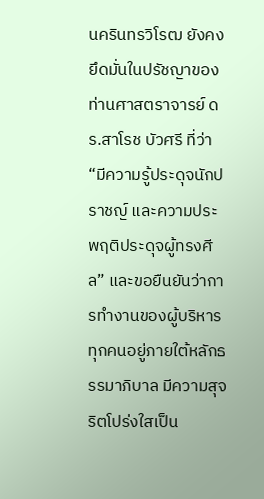นครินทรวิโรฒ ยังคงยึดมั่นในปรัชญาของท่านศาสตราจารย์ ดร.สาโรช บัวศรี ที่ว่า “มีความรู้ประดุจนักปราชญ์ และความประพฤติประดุจผู้ทรงศีล” และขอยืนยันว่าการทำงานของผู้บริหารทุกคนอยู่ภายใต้หลักธรรมาภิบาล มีความสุจริตโปร่งใสเป็น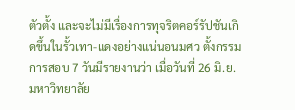ตัวตั้ง และจะไม่มีเรื่องการทุจริตคอร์รัปชันเกิดขึ้นในรั้วเทา-แดงอย่างแน่นอนมศว ตั้งกรรมการสอบ 7 วันมีรายงานว่า เมื่อวันที่ 26 มิ.ย. มหาวิทยาลัย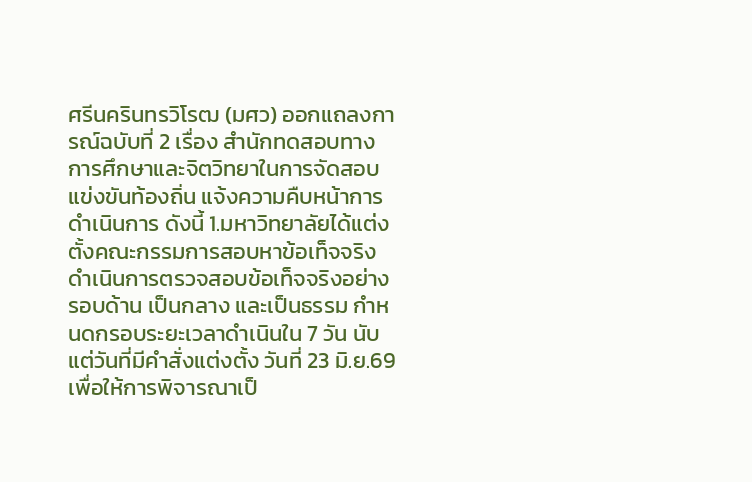ศรีนครินทรวิโรฒ (มศว) ออกแถลงการณ์ฉบับที่ 2 เรื่อง สำนักทดสอบทางการศึกษาและจิตวิทยาในการจัดสอบแข่งขันท้องถิ่น แจ้งความคืบหน้าการดำเนินการ ดังนี้ 1.มหาวิทยาลัยได้แต่งตั้งคณะกรรมการสอบหาข้อเท็จจริง ดำเนินการตรวจสอบข้อเท็จจริงอย่างรอบด้าน เป็นกลาง และเป็นธรรม กำหนดกรอบระยะเวลาดำเนินใน 7 วัน นับแต่วันที่มีคำสั่งแต่งตั้ง วันที่ 23 มิ.ย.69 เพื่อให้การพิจารณาเป็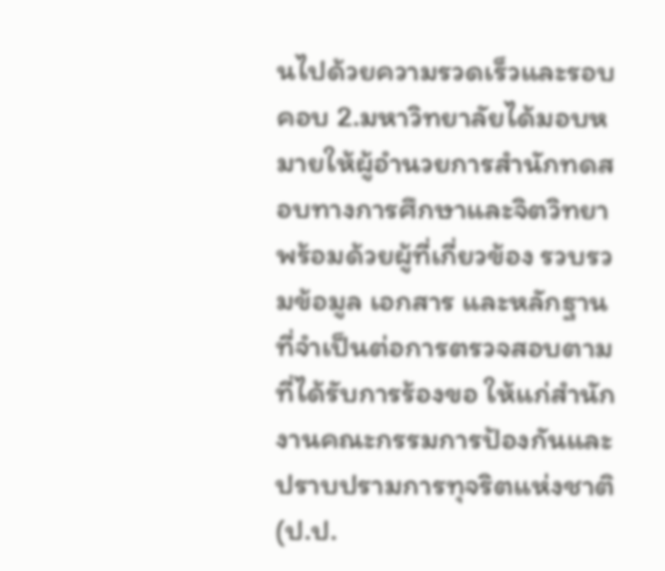นไปด้วยความรวดเร็วและรอบคอบ 2.มหาวิทยาลัยได้มอบหมายให้ผู้อำนวยการสำนักทดสอบทางการศึกษาและจิตวิทยา พร้อมด้วยผู้ที่เกี่ยวข้อง รวบรวมข้อมูล เอกสาร และหลักฐาน ที่จำเป็นต่อการตรวจสอบตามที่ได้รับการร้องขอ ให้แก่สำนักงานคณะกรรมการป้องกันและปราบปรามการทุจริตแห่งชาติ (ป.ป.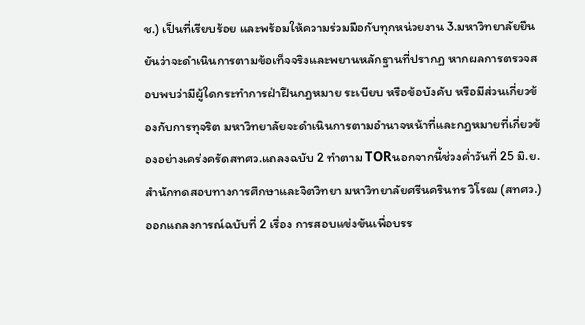ช.) เป็นที่เรียบร้อย และพร้อมให้ความร่วมมือกับทุกหน่วยงาน 3.มหาวิทยาลัยยืนยันว่าจะดำเนินการตามข้อเท็จจริงและพยานหลักฐานที่ปรากฏ หากผลการตรวจสอบพบว่ามีผู้ใดกระทำการฝ่าฝืนกฎหมาย ระเบียบ หรือข้อบังคับ หรือมีส่วนเกี่ยวข้องกับการทุจริต มหาวิทยาลัยจะดำเนินการตามอำนาจหน้าที่และกฎหมายที่เกี่ยวข้องอย่างเคร่งครัดสทศว.แถลงฉบับ 2 ทำตาม TORนอกจากนี้ช่วงค่ำวันที่ 25 มิ.ย.สำนักทดสอบทางการศึกษาและจิตวิทยา มหาวิทยาลัยศรีนครินทร วิโรฒ (สทศว.) ออกแถลงการณ์ฉบับที่ 2 เรื่อง การสอบแข่งขันเพื่อบรร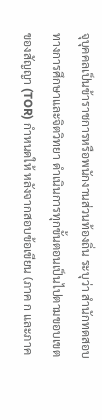จุบุคคลเป็นข้าราชการหรือพนักงานส่วนท้องถิ่น ระบุว่า สำนักทดสอบทางการศึกษาและจิตวิทยา ดำเนินการทุกขั้นตอนเป็นไปตามขอบเขตของสัญญา (TOR) กำหนดให้ หลังจากสอบข้อเขียน (ภาค ก และภาค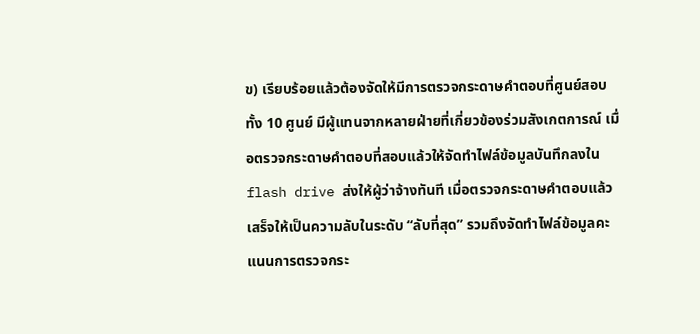ข) เรียบร้อยแล้วต้องจัดให้มีการตรวจกระดาษคำตอบที่ศูนย์สอบทั้ง 10 ศูนย์ มีผู้แทนจากหลายฝ่ายที่เกี่ยวข้องร่วมสังเกตการณ์ เมื่อตรวจกระดาษคำตอบที่สอบแล้วให้จัดทำไฟล์ข้อมูลบันทึกลงใน flash drive ส่งให้ผู้ว่าจ้างทันที เมื่อตรวจกระดาษคำตอบแล้วเสร็จให้เป็นความลับในระดับ “ลับที่สุด” รวมถึงจัดทำไฟล์ข้อมูลคะแนนการตรวจกระ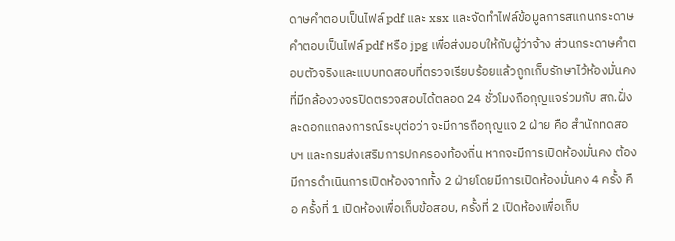ดาษคำตอบเป็นไฟล์ pdf และ xsx และจัดทำไฟล์ข้อมูลการสแกนกระดาษคำตอบเป็นไฟล์ pdf หรือ jpg เพื่อส่งมอบให้กับผู้ว่าจ้าง ส่วนกระดาษคำตอบตัวจริงและแบบทดสอบที่ตรวจเรียบร้อยแล้วถูกเก็บรักษาไว้ห้องมั่นคง ที่มีกล้องวงจรปิดตรวจสอบได้ตลอด 24 ชั่วโมงถือกุญแจร่วมกับ สถ.ฝั่งละดอกแถลงการณ์ระบุต่อว่า จะมีการถือกุญแจ 2 ฝ่าย คือ สำนักทดสอบฯ และกรมส่งเสริมการปกครองท้องถิ่น หากจะมีการเปิดห้องมั่นคง ต้องมีการดำเนินการเปิดห้องจากทั้ง 2 ฝ่ายโดยมีการเปิดห้องมั่นคง 4 ครั้ง คือ ครั้งที่ 1 เปิดห้องเพื่อเก็บข้อสอบ, ครั้งที่ 2 เปิดห้องเพื่อเก็บ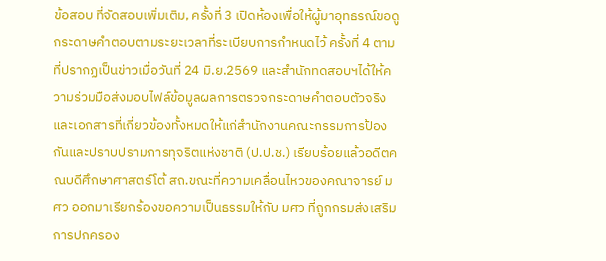ข้อสอบ ที่จัดสอบเพิ่มเติม, ครั้งที่ 3 เปิดห้องเพื่อให้ผู้มาอุทธรณ์ขอดูกระดาษคำตอบตามระยะเวลาที่ระเบียบการกำหนดไว้ ครั้งที่ 4 ตามที่ปรากฏเป็นข่าวเมื่อวันที่ 24 มิ.ย.2569 และสำนักทดสอบฯได้ให้ความร่วมมือส่งมอบไฟล์ข้อมูลผลการตรวจกระดาษคำตอบตัวจริง และเอกสารที่เกี่ยวข้องทั้งหมดให้แก่สำนักงานคณะกรรมการป้องกันและปราบปรามการทุจริตแห่งชาติ (ป.ป.ช.) เรียบร้อยแล้วอดีตคณบดีศึกษาศาสตร์โต้ สถ.ขณะที่ความเคลื่อนไหวของคณาจารย์ มศว ออกมาเรียกร้องขอความเป็นธรรมให้กับ มศว ที่ถูกกรมส่งเสริมการปกครอง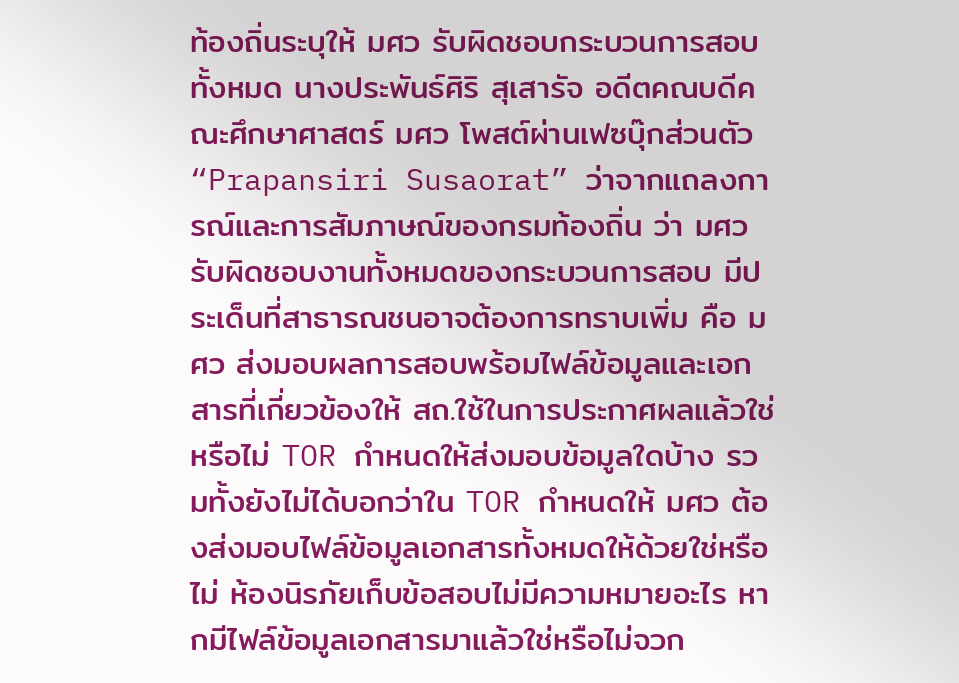ท้องถิ่นระบุให้ มศว รับผิดชอบกระบวนการสอบทั้งหมด นางประพันธ์ศิริ สุเสารัจ อดีตคณบดีคณะศึกษาศาสตร์ มศว โพสต์ผ่านเฟซบุ๊กส่วนตัว “Prapansiri Susaorat” ว่าจากแถลงการณ์และการสัมภาษณ์ของกรมท้องถิ่น ว่า มศว รับผิดชอบงานทั้งหมดของกระบวนการสอบ มีประเด็นที่สาธารณชนอาจต้องการทราบเพิ่ม คือ มศว ส่งมอบผลการสอบพร้อมไฟล์ข้อมูลและเอกสารที่เกี่ยวข้องให้ สถ.ใช้ในการประกาศผลแล้วใช่หรือไม่ TOR กำหนดให้ส่งมอบข้อมูลใดบ้าง รวมทั้งยังไม่ได้บอกว่าใน TOR กำหนดให้ มศว ต้องส่งมอบไฟล์ข้อมูลเอกสารทั้งหมดให้ด้วยใช่หรือไม่ ห้องนิรภัยเก็บข้อสอบไม่มีความหมายอะไร หากมีไฟล์ข้อมูลเอกสารมาแล้วใช่หรือไม่จวก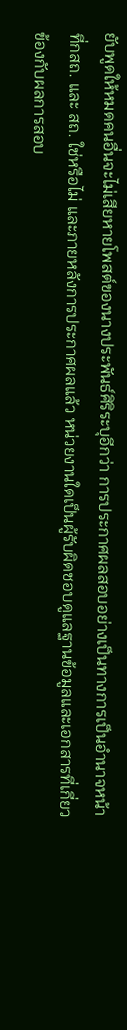ยับพูดให้หมดคนอื่นจะไม่เสียหายโพสต์ของนางประพันธ์ศิริระบุอีกว่า การประกาศผลสอบอย่างเป็นทางการเป็นอำนาจหน้าที่กสถ. และ สถ. ใช่หรือไม่ และภายหลังการประกาศผลแล้ว หน่วยงานใดเป็นผู้รับผิดชอบดูแลฐานข้อมูลและเอกสารที่เกี่ยวข้องกับผลการสอบ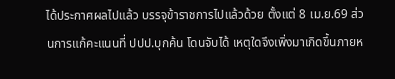ได้ประกาศผลไปแล้ว บรรจุข้าราชการไปแล้วด้วย ตั้งแต่ 8 เม.ย.69 ส่วนการแก้คะแนนที่ ปปป.บุกค้น โดนจับได้ เหตุใดจึงเพิ่งมาเกิดขึ้นภายห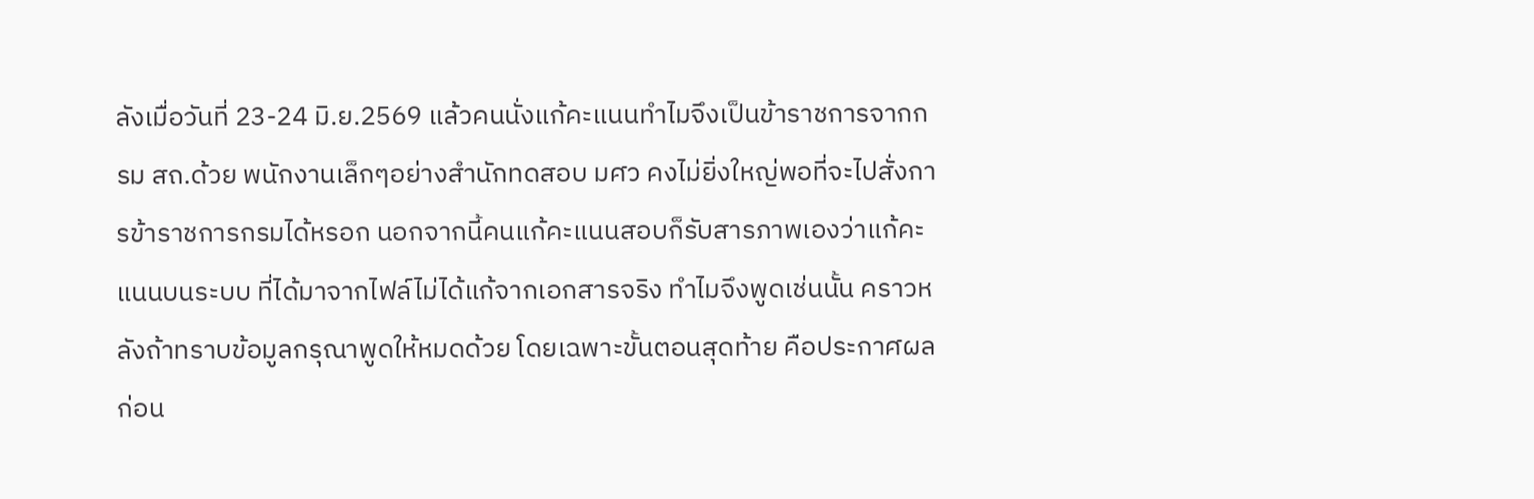ลังเมื่อวันที่ 23-24 มิ.ย.2569 แล้วคนนั่งแก้คะแนนทำไมจึงเป็นข้าราชการจากกรม สถ.ด้วย พนักงานเล็กๆอย่างสำนักทดสอบ มศว คงไม่ยิ่งใหญ่พอที่จะไปสั่งการข้าราชการกรมได้หรอก นอกจากนี้คนแก้คะแนนสอบก็รับสารภาพเองว่าแก้คะแนนบนระบบ ที่ได้มาจากไฟล์ไม่ได้แก้จากเอกสารจริง ทำไมจึงพูดเช่นนั้น คราวหลังถ้าทราบข้อมูลกรุณาพูดให้หมดด้วย โดยเฉพาะขั้นตอนสุดท้าย คือประกาศผลก่อน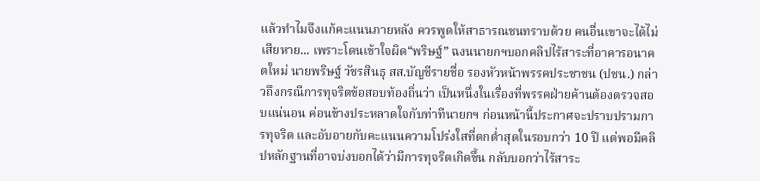แล้วทำไมจึงแก้คะแนนภายหลัง ควรพูดให้สาธารณชนทราบด้วย คนอื่นเขาจะได้ไม่เสียหาย... เพราะโดนเข้าใจผิด“พริษฐ์” ฉงนนายกฯบอกคลิปไร้สาระที่อาคารอนาคตใหม่ นายพริษฐ์ วัชรสินธุ สส.บัญชีรายชื่อ รองหัวหน้าพรรคประชาชน (ปชน.) กล่าวถึงกรณีการทุจริตข้อสอบท้องถิ่นว่า เป็นหนึ่งในเรื่องที่พรรคฝ่ายค้านต้องตรวจสอบแน่นอน ค่อนข้างประหลาดใจกับท่าทีนายกฯ ก่อนหน้านี้ประกาศจะปราบปรามการทุจริต และอับอายกับคะแนนความโปร่งใสที่ตกต่ำสุดในรอบกว่า 10 ปี แต่พอมีคลิปหลักฐานที่อาจบ่งบอกได้ว่ามีการทุจริตเกิดขึ้น กลับบอกว่าไร้สาระ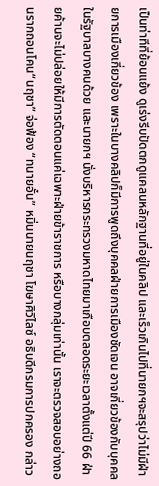เป็นท่าทีที่ย้อนแย้ง ดูเร่งรีบปัดตกดูแคลนหลักฐานที่อยู่ในคลิป และเร็วเกินไปที่นายกฯจะสรุปว่าไม่มีฝ่ายการเมืองเกี่ยวข้อง เพราะในบางคลิปก็มีการพูดถึงบุคคลฝ่ายการเมืองชัดเจน อาจเกี่ยวข้องกับบุคคลในรัฐบาลบางคนด้วย และนายกฯ นั่งบริหารกระทรวงมหาดไทยมาเกือบตลอดระยะเวลาตั้งแต่ปี 66 ฝ่ายค้านจะไม่ปล่อยให้มีการตัดตอนแค่เฉพาะฝ่ายข้าราชการ หรือบางกลุ่มเท่านั้น เราจะตรวจสอบอย่างถอนรากถอนโคน“นฤชา” จ่อฟ้อง “ทนายอั๋น” หมิ่นนายนฤชา โฆษาศิวิไลซ์ อธิบดีกรมการปกครอง กล่าว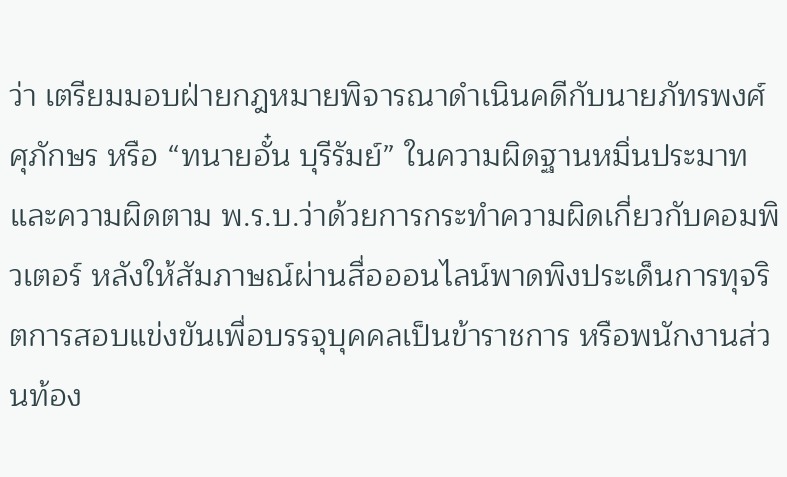ว่า เตรียมมอบฝ่ายกฎหมายพิจารณาดำเนินคดีกับนายภัทรพงศ์ ศุภักษร หรือ “ทนายอั๋น บุรีรัมย์” ในความผิดฐานหมิ่นประมาท และความผิดตาม พ.ร.บ.ว่าด้วยการกระทำความผิดเกี่ยวกับคอมพิวเตอร์ หลังให้สัมภาษณ์ผ่านสื่อออนไลน์พาดพิงประเด็นการทุจริตการสอบแข่งขันเพื่อบรรจุบุคคลเป็นข้าราชการ หรือพนักงานส่วนท้อง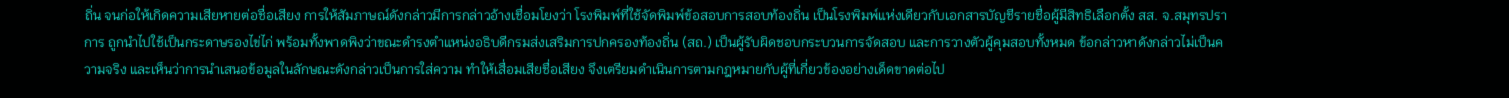ถิ่น จนก่อให้เกิดความเสียหายต่อชื่อเสียง การให้สัมภาษณ์ดังกล่าวมีการกล่าวอ้างเชื่อมโยงว่า โรงพิมพ์ที่ใช้จัดพิมพ์ข้อสอบการสอบท้องถิ่น เป็นโรงพิมพ์แห่งเดียวกับเอกสารบัญชีรายชื่อผู้มีสิทธิเลือกตั้ง สส. จ.สมุทรปราการ ถูกนำไปใช้เป็นกระดาษรองไข่ไก่ พร้อมทั้งพาดพิงว่าขณะดำรงตำแหน่งอธิบดีกรมส่งเสริมการปกครองท้องถิ่น (สถ.) เป็นผู้รับผิดชอบกระบวนการจัดสอบ และการวางตัวผู้คุมสอบทั้งหมด ข้อกล่าวหาดังกล่าวไม่เป็นความจริง และเห็นว่าการนำเสนอข้อมูลในลักษณะดังกล่าวเป็นการใส่ความ ทำให้เสื่อมเสียชื่อเสียง จึงเตรียมดำเนินการตามกฎหมายกับผู้ที่เกี่ยวข้องอย่างเด็ดขาดต่อไป